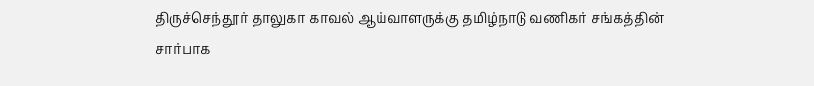திருச்செந்தூர் தாலுகா காவல் ஆய்வாளருக்கு தமிழ்நாடு வணிகர் சங்கத்தின் சார்பாக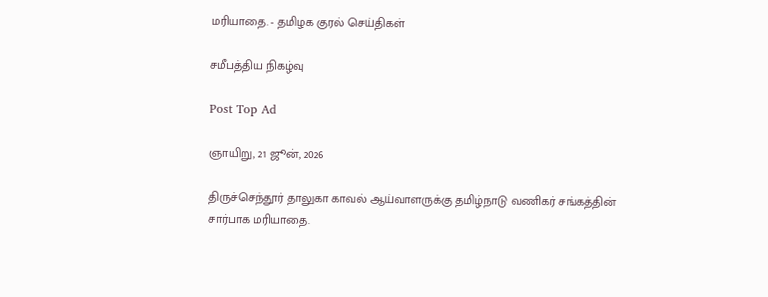மரியாதை. - தமிழக குரல் செய்திகள்

சமீபத்திய நிகழ்வு

Post Top Ad

ஞாயிறு, 21 ஜூன், 2026

திருச்செந்தூர் தாலுகா காவல் ஆய்வாளருக்கு தமிழ்நாடு வணிகர் சங்கத்தின் சார்பாக மரியாதை.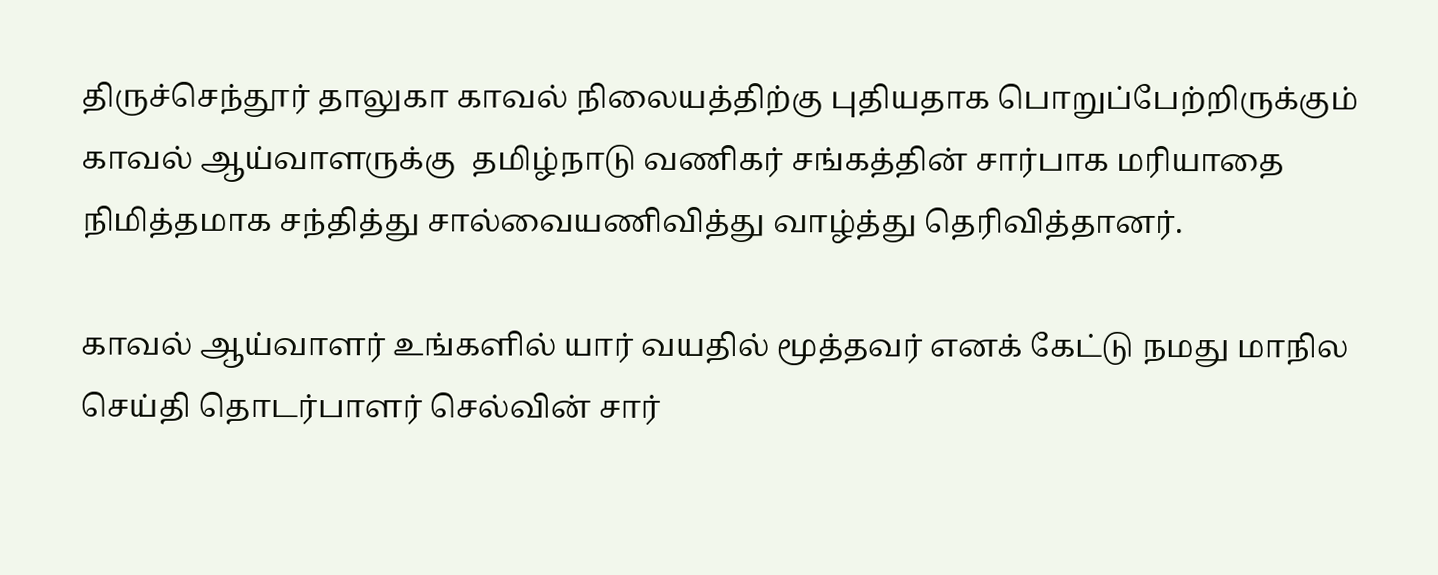திருச்செந்தூர் தாலுகா காவல் நிலையத்திற்கு புதியதாக பொறுப்பேற்றிருக்கும் காவல் ஆய்வாளருக்கு  தமிழ்நாடு வணிகர் சங்கத்தின் சார்பாக மரியாதை நிமித்தமாக சந்தித்து சால்வையணிவித்து வாழ்த்து தெரிவித்தானர்.

காவல் ஆய்வாளர் உங்களில் யார் வயதில் மூத்தவர் எனக் கேட்டு நமது மாநில செய்தி தொடர்பாளர் செல்வின் சார்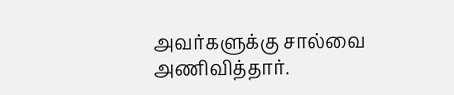அவர்களுக்கு சால்வை அணிவித்தார்.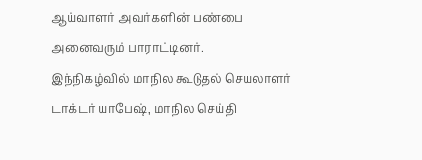ஆய்வாளர் அவர்களின் பண்பை அனைவரும் பாராட்டினர்.
இந்நிகழ்வில் மாநில கூடுதல் செயலாளர் டாக்டர் யாபேஷ், மாநில செய்தி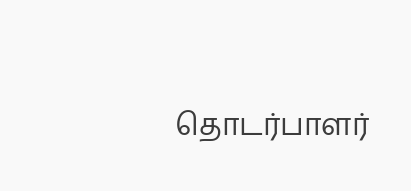தொடர்பாளர்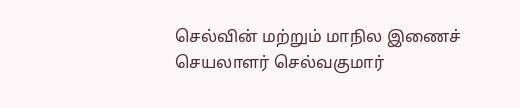செல்வின் மற்றும் மாநில இணைச் செயலாளர் செல்வகுமார்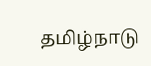தமிழ்நாடு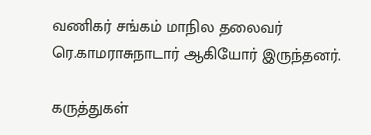வணிகர் சங்கம் மாநில தலைவர் ரெ.காமராசுநாடார் ஆகியோர் இருந்தனர்.

கருத்துகள்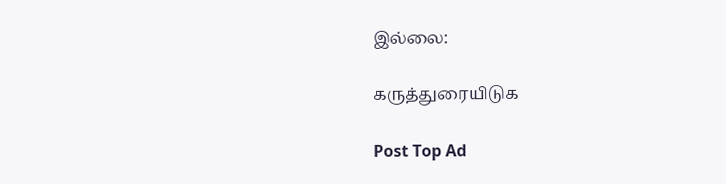இல்லை:

கருத்துரையிடுக

Post Top Ad